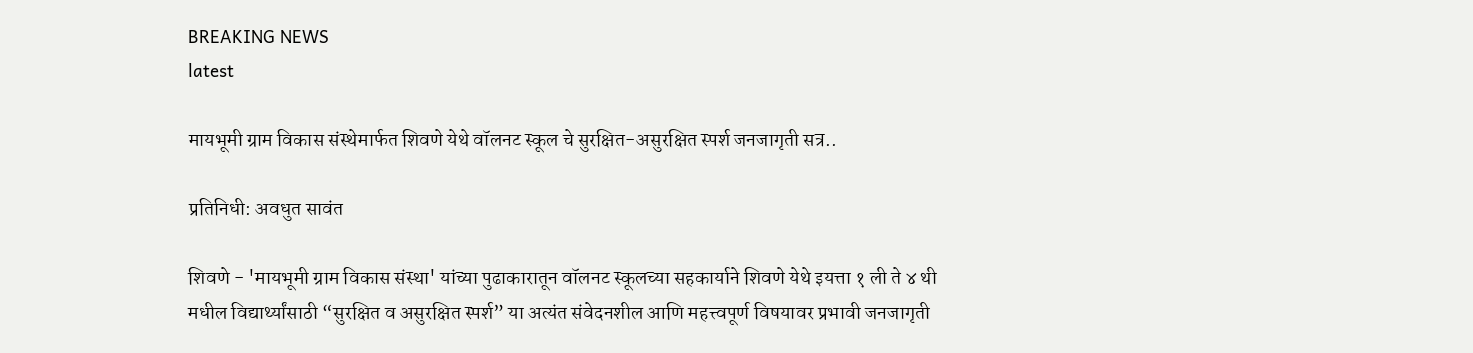BREAKING NEWS
latest

मायभूमी ग्राम विकास संस्थेमार्फत शिवणे येथे वॉलनट स्कूल चे सुरक्षित-असुरक्षित स्पर्श जनजागृती सत्र..

प्रतिनिधी: अवधुत सावंत

शिवणे - 'मायभूमी ग्राम विकास संस्था' यांच्या पुढाकारातून वॉलनट स्कूलच्या सहकार्याने शिवणे येथे इयत्ता १ ली ते ४ थी मधील विद्यार्थ्यांसाठी “सुरक्षित व असुरक्षित स्पर्श” या अत्यंत संवेदनशील आणि महत्त्वपूर्ण विषयावर प्रभावी जनजागृती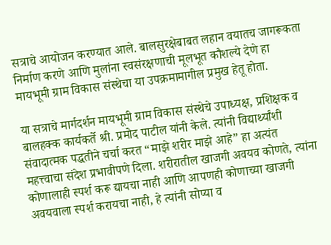सत्राचे आयोजन करण्यात आले. बालसुरक्षेबाबत लहान वयातच जागरूकता निर्माण करणे आणि मुलांना स्वसंरक्षणाची मूलभूत कौशल्ये देणे हा मायभूमी ग्राम विकास संस्थेचा या उपक्रमामागील प्रमुख हेतू होता.

या सत्राचे मार्गदर्शन मायभूमी ग्राम विकास संस्थेचे उपाध्यक्ष, प्रशिक्षक व बालहक्क कार्यकर्ते श्री. प्रमोद पाटील यांनी केले. त्यांनी विद्यार्थ्यांशी संवादात्मक पद्धतीने चर्चा करत “माझे शरीर माझे आहे” हा अत्यंत महत्त्वाचा संदेश प्रभावीपणे दिला. शरीरातील खाजगी अवयव कोणते, त्यांना कोणालाही स्पर्श करू द्यायचा नाही आणि आपणही कोणाच्या खाजगी अवयवाला स्पर्श करायचा नाही, हे त्यांनी सोप्या व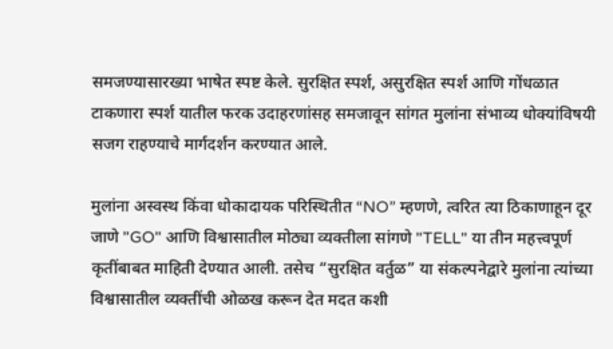समजण्यासारख्या भाषेत स्पष्ट केले. सुरक्षित स्पर्श, असुरक्षित स्पर्श आणि गोंधळात टाकणारा स्पर्श यातील फरक उदाहरणांसह समजावून सांगत मुलांना संभाव्य धोक्यांविषयी सजग राहण्याचे मार्गदर्शन करण्यात आले.

मुलांना अस्वस्थ किंवा धोकादायक परिस्थितीत “NO” म्हणणे, त्वरित त्या ठिकाणाहून दूर जाणे "GO" आणि विश्वासातील मोठ्या व्यक्तीला सांगणे "TELL" या तीन महत्त्वपूर्ण कृतींबाबत माहिती देण्यात आली. तसेच “सुरक्षित वर्तुळ” या संकल्पनेद्वारे मुलांना त्यांच्या विश्वासातील व्यक्तींची ओळख करून देत मदत कशी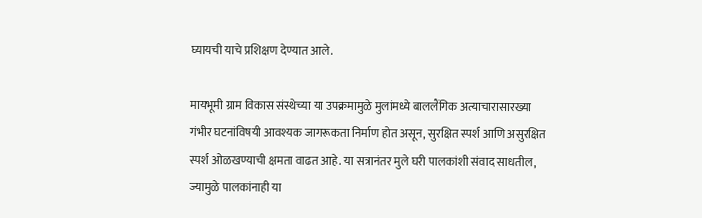घ्यायची याचे प्रशिक्षण देण्यात आले.

मायभूमी ग्राम विकास संस्थेच्या या उपक्रमामुळे मुलांमध्ये बाललैंगिक अत्याचारासारख्या गंभीर घटनांविषयी आवश्यक जागरूकता निर्माण होत असून, सुरक्षित स्पर्श आणि असुरक्षित स्पर्श ओळखण्याची क्षमता वाढत आहे. या सत्रानंतर मुले घरी पालकांशी संवाद साधतील, ज्यामुळे पालकांनाही या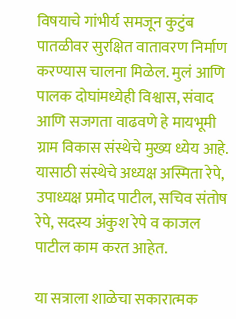विषयाचे गांभीर्य समजून कुटुंब पातळीवर सुरक्षित वातावरण निर्माण करण्यास चालना मिळेल. मुलं आणि पालक दोघांमध्येही विश्वास, संवाद आणि सजगता वाढवणे हे मायभूमी ग्राम विकास संस्थेचे मुख्य ध्येय आहे. यासाठी संस्थेचे अध्यक्ष अस्मिता रेपे,  उपाध्यक्ष प्रमोद पाटील, सचिव संतोष रेपे, सदस्य अंकुश रेपे व काजल पाटील काम करत आहेत.

या सत्राला शाळेचा सकारात्मक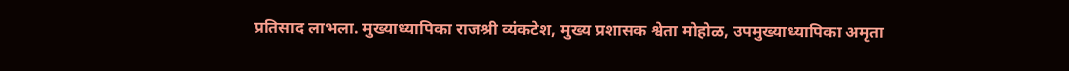प्रतिसाद लाभला. मुख्याध्यापिका राजश्री व्यंकटेश, मुख्य प्रशासक श्वेता मोहोळ, उपमुख्याध्यापिका अमृता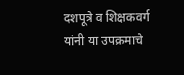दशपूत्रे व शिक्षकवर्ग यांनी या उपक्रमाचे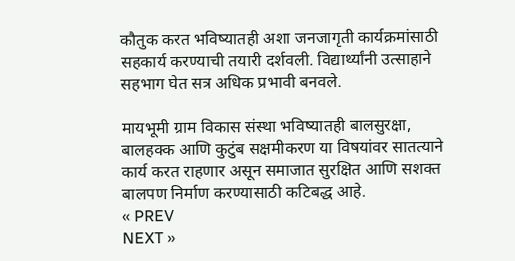कौतुक करत भविष्यातही अशा जनजागृती कार्यक्रमांसाठी सहकार्य करण्याची तयारी दर्शवली. विद्यार्थ्यांनी उत्साहाने सहभाग घेत सत्र अधिक प्रभावी बनवले.

मायभूमी ग्राम विकास संस्था भविष्यातही बालसुरक्षा, बालहक्क आणि कुटुंब सक्षमीकरण या विषयांवर सातत्याने कार्य करत राहणार असून समाजात सुरक्षित आणि सशक्त बालपण निर्माण करण्यासाठी कटिबद्ध आहे.
« PREV
NEXT »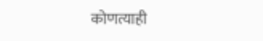कोणत्याही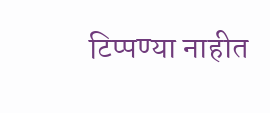टिप्पण्‍या नाहीत